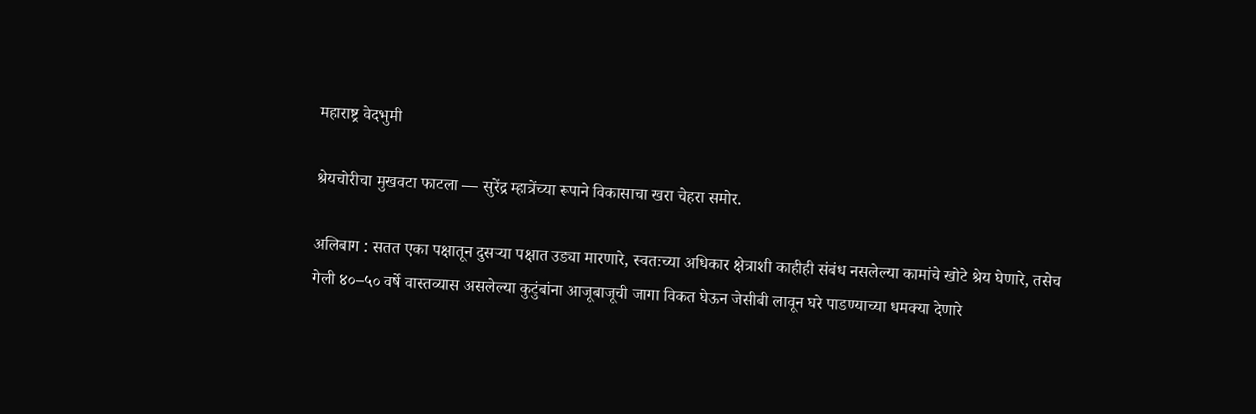महाराष्ट्र वेदभुमी

श्रेयचोरीचा मुखवटा फाटला — सुरेंद्र म्हात्रेंच्या रूपाने विकासाचा खरा चेहरा समोर.

अलिबाग : सतत एका पक्षातून दुसऱ्या पक्षात उड्या मारणारे, स्वतःच्या अधिकार क्षेत्राशी काहीही संबंध नसलेल्या कामांचे खोटे श्रेय घेणारे, तसेच गेली ४०–५० वर्षे वास्तव्यास असलेल्या कुटुंबांना आजूबाजूची जागा विकत घेऊन जेसीबी लावून घरे पाडण्याच्या धमक्या देणारे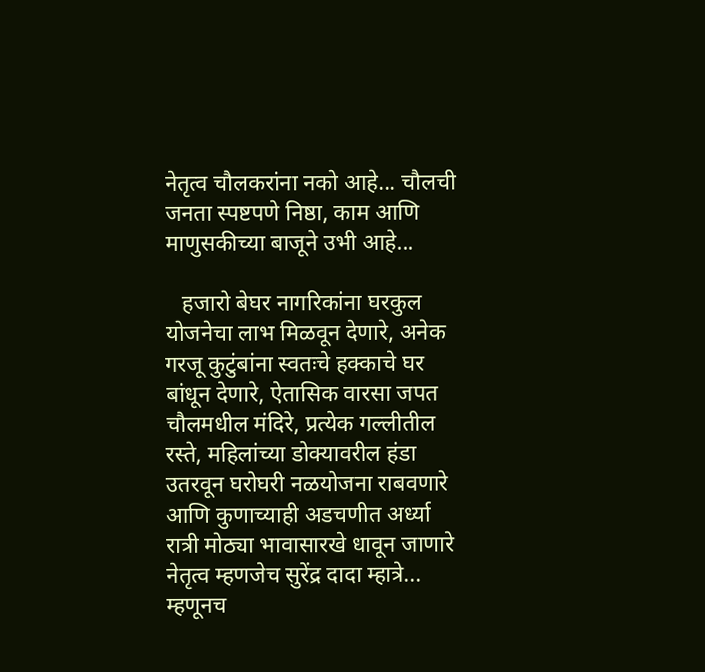नेतृत्व चौलकरांना नको आहे... चौलची जनता स्पष्टपणे निष्ठा, काम आणि माणुसकीच्या बाजूने उभी आहे...

   हजारो बेघर नागरिकांना घरकुल योजनेचा लाभ मिळवून देणारे, अनेक गरजू कुटुंबांना स्वतःचे हक्काचे घर बांधून देणारे, ऐतासिक वारसा जपत चौलमधील मंदिरे, प्रत्येक गल्लीतील रस्ते, महिलांच्या डोक्यावरील हंडा उतरवून घरोघरी नळयोजना राबवणारे आणि कुणाच्याही अडचणीत अर्ध्या रात्री मोठ्या भावासारखे धावून जाणारे नेतृत्व म्हणजेच सुरेंद्र दादा म्हात्रे... म्हणूनच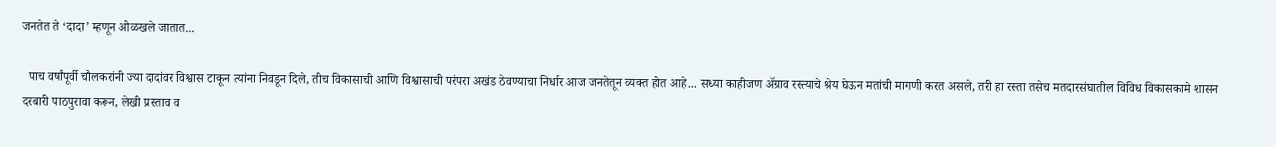जनतेत ते ‘दादा’ म्हणून ओळखले जातात...

  पाच वर्षांपूर्वी चौलकरांनी ज्या दादांवर विश्वास टाकून त्यांना निवडून दिले, तीच विकासाची आणि विश्वासाची परंपरा अखंड ठेवण्याचा निर्धार आज जनतेतून व्यक्त होत आहे... सध्या काहीजण अ‍ॅग्राव रस्त्याचे श्रेय घेऊन मतांची मागणी करत असले, तरी हा रस्ता तसेच मतदारसंघातील विविध विकासकामे शासन दरबारी पाठपुरावा करून, लेखी प्रस्ताव व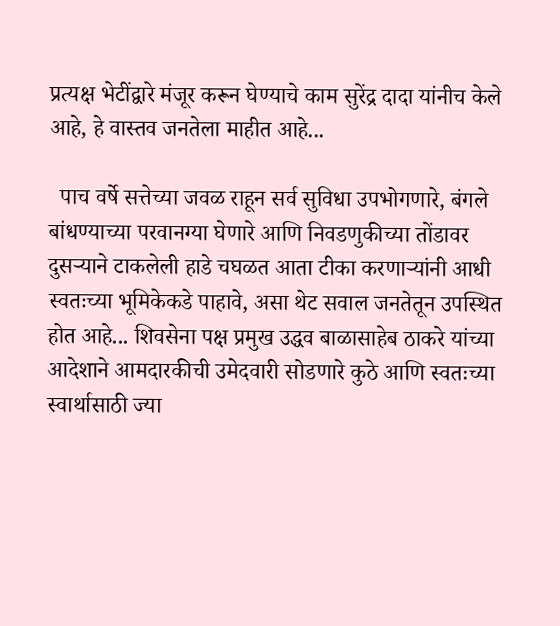प्रत्यक्ष भेटींद्वारे मंजूर करून घेण्याचे काम सुरेंद्र दादा यांनीच केले आहे, हे वास्तव जनतेला माहीत आहे...

  पाच वर्षे सत्तेच्या जवळ राहून सर्व सुविधा उपभोगणारे, बंगले बांधण्याच्या परवानग्या घेणारे आणि निवडणुकीच्या तोंडावर दुसऱ्याने टाकलेली हाडे चघळत आता टीका करणाऱ्यांनी आधी स्वतःच्या भूमिकेकडे पाहावे, असा थेट सवाल जनतेतून उपस्थित होत आहे... शिवसेना पक्ष प्रमुख उद्धव बाळासाहेब ठाकरे यांच्या आदेशाने आमदारकीची उमेदवारी सोडणारे कुठे आणि स्वतःच्या स्वार्थासाठी ज्या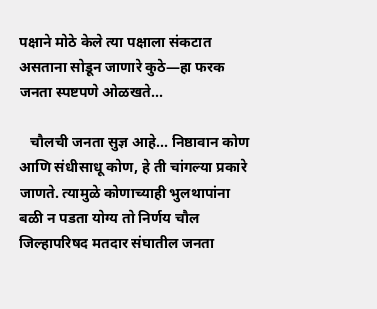पक्षाने मोठे केले त्या पक्षाला संकटात असताना सोडून जाणारे कुठे—हा फरक जनता स्पष्टपणे ओळखते...

   चौलची जनता सुज्ञ आहे... निष्ठावान कोण आणि संधीसाधू कोण, हे ती चांगल्या प्रकारे जाणते. त्यामुळे कोणाच्याही भुलथापांना बळी न पडता योग्य तो निर्णय चौल जिल्हापरिषद मतदार संघातील जनता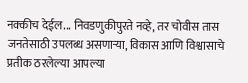नक्कीच देईल... निवडणुकीपुरते नव्हे, तर चोवीस तास जनतेसाठी उपलब्ध असणाऱ्या, विकास आणि विश्वासाचे प्रतीक ठरलेल्या आपल्या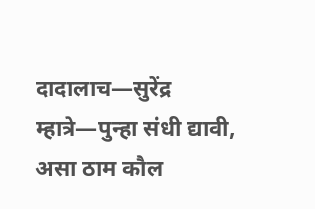दादालाच—सुरेंद्र म्हात्रे—पुन्हा संधी द्यावी, असा ठाम कौल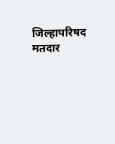जिल्हापरिषद मतदार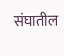संघातील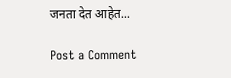जनता देत आहेत...

Post a Comment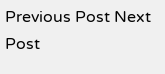Previous Post Next Post